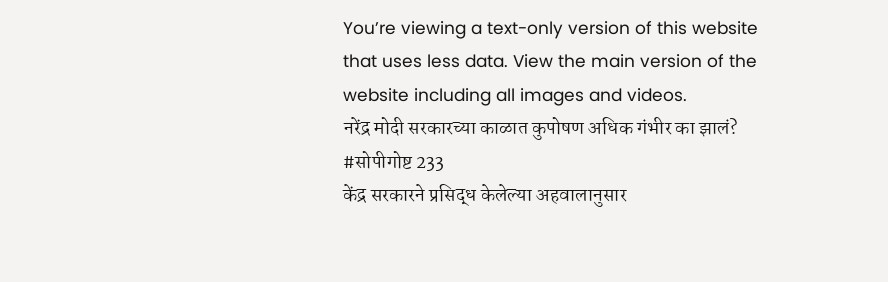You’re viewing a text-only version of this website that uses less data. View the main version of the website including all images and videos.
नरेंद्र मोदी सरकारच्या काळात कुपोषण अधिक गंभीर का झालं? #सोपीगोष्ट 233
केंद्र सरकारने प्रसिद्ध केलेल्या अहवालानुसार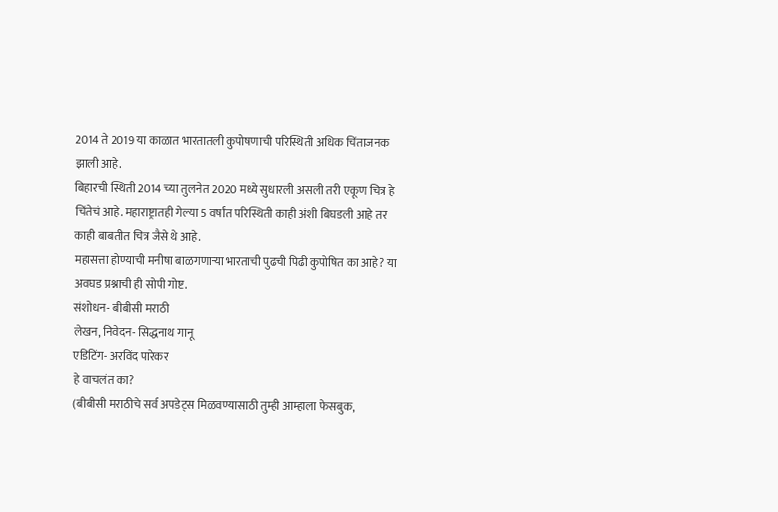2014 ते 2019 या काळात भारतातली कुपोषणाची परिस्थिती अधिक चिंताजनक झाली आहे.
बिहारची स्थिती 2014 च्या तुलनेत 2020 मध्ये सुधारली असली तरी एकूण चित्र हे चिंतेचं आहे. महाराष्ट्रातही गेल्या 5 वर्षांत परिस्थिती काही अंशी बिघडली आहे तर काही बाबतीत चित्र जैसे थे आहे.
महासत्ता होण्याची मनीषा बाळगणाऱ्या भारताची पुढची पिढी कुपोषित का आहे? या अवघड प्रश्नाची ही सोपी गोष्ट.
संशोधन- बीबीसी मराठी
लेखन, निवेदन- सिद्धनाथ गानू
एडिटिंग- अरविंद पारेकर
हे वाचलंत का?
(बीबीसी मराठीचे सर्व अपडेट्स मिळवण्यासाठी तुम्ही आम्हाला फेसबुक,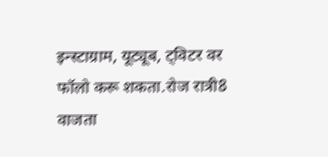इन्स्टाग्राम, यूट्यूब, ट्विटर वर फॉलो करू शकता.रोज रात्री8 वाजता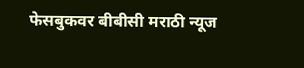फेसबुकवर बीबीसी मराठी न्यूज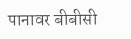पानावर बीबीसी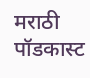मराठी पॉडकास्ट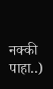नक्की पाहा..)